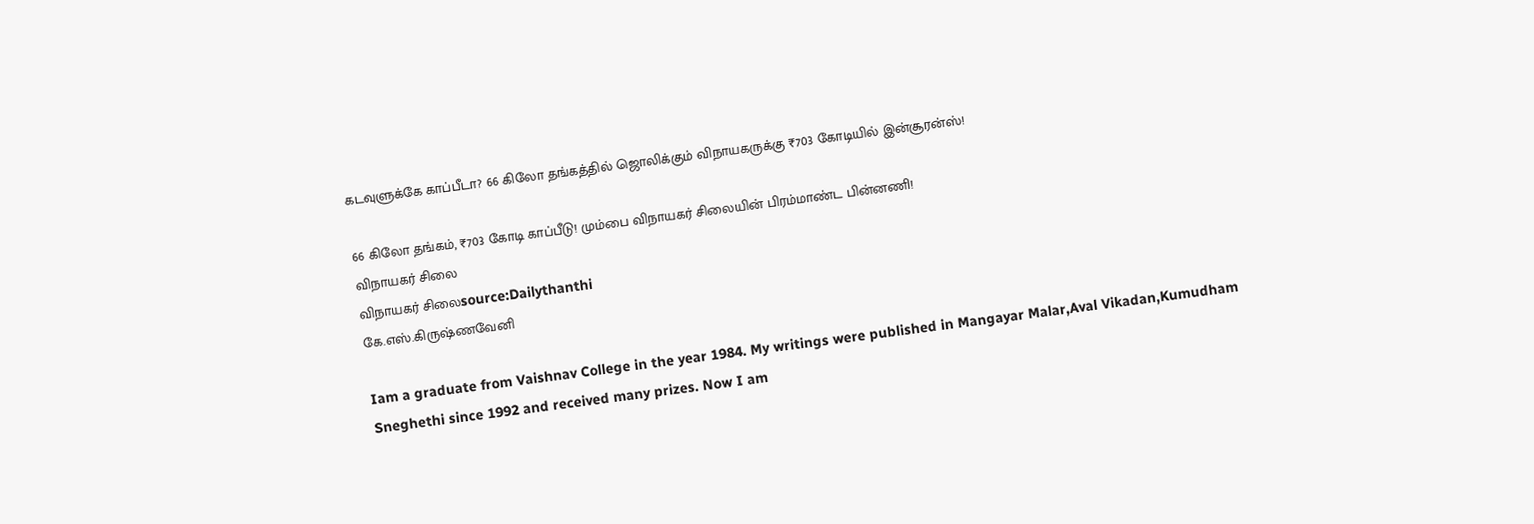கடவுளுக்கே காப்பீடா? 66 கிலோ தங்கத்தில் ஜொலிக்கும் விநாயகருக்கு ₹703 கோடியில் இன்சூரன்ஸ்!

66 கிலோ தங்கம், ₹703 கோடி காப்பீடு! மும்பை விநாயகர் சிலையின் பிரம்மாண்ட பின்னணி!
விநாயகர் சிலை
விநாயகர் சிலைsource:Dailythanthi
கே.எஸ்.கிருஷ்ணவேனி

Iam a graduate from Vaishnav College in the year 1984. My writings were published in Mangayar Malar,Aval Vikadan,Kumudham Sneghethi since 1992 and received many prizes. Now I am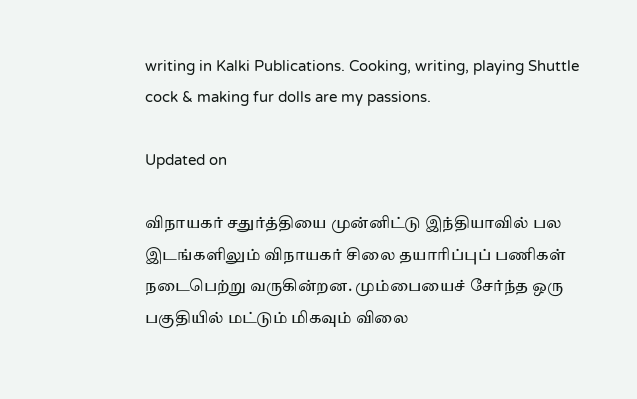writing in Kalki Publications. Cooking, writing, playing Shuttle cock & making fur dolls are my passions.

Updated on

விநாயகர் சதுர்த்தியை முன்னிட்டு இந்தியாவில் பல இடங்களிலும் விநாயகர் சிலை தயாரிப்புப் பணிகள் நடைபெற்று வருகின்றன. மும்பையைச் சேர்ந்த ஒரு பகுதியில் மட்டும் மிகவும் விலை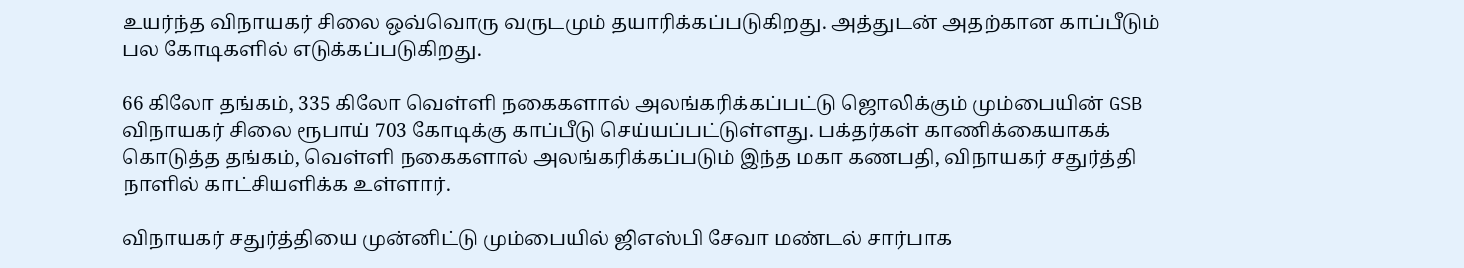உயர்ந்த விநாயகர் சிலை ஒவ்வொரு வருடமும் தயாரிக்கப்படுகிறது. அத்துடன் அதற்கான காப்பீடும் பல கோடிகளில் எடுக்கப்படுகிறது.

66 கிலோ தங்கம், 335 கிலோ வெள்ளி நகைகளால் அலங்கரிக்கப்பட்டு ஜொலிக்கும் மும்பையின் GSB விநாயகர் சிலை ரூபாய் 703 கோடிக்கு காப்பீடு செய்யப்பட்டுள்ளது. பக்தர்கள் காணிக்கையாகக் கொடுத்த தங்கம், வெள்ளி நகைகளால் அலங்கரிக்கப்படும் இந்த மகா கணபதி, விநாயகர் சதுர்த்தி நாளில் காட்சியளிக்க உள்ளார்.

விநாயகர் சதுர்த்தியை முன்னிட்டு மும்பையில் ஜிஎஸ்பி சேவா மண்டல் சார்பாக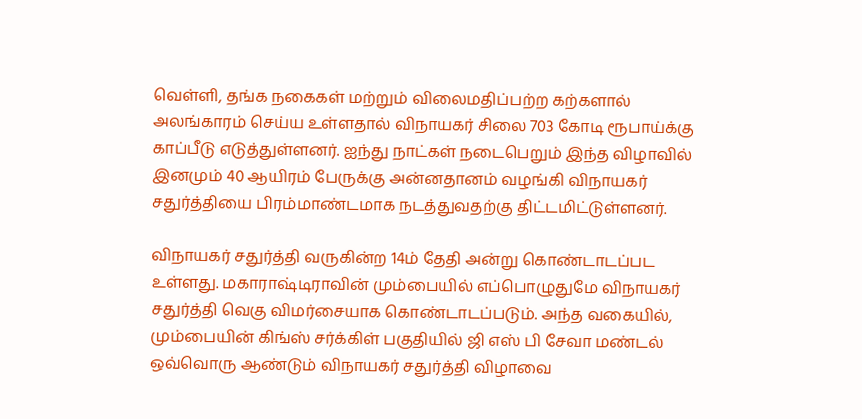வெள்ளி, தங்க நகைகள் மற்றும் விலைமதிப்பற்ற கற்களால் அலங்காரம் செய்ய உள்ளதால் விநாயகர் சிலை 703 கோடி ரூபாய்க்கு காப்பீடு எடுத்துள்ளனர். ஐந்து நாட்கள் நடைபெறும் இந்த விழாவில் இனமும் 40 ஆயிரம் பேருக்கு அன்னதானம் வழங்கி விநாயகர் சதுர்த்தியை பிரம்மாண்டமாக நடத்துவதற்கு திட்டமிட்டுள்ளனர்.

விநாயகர் சதுர்த்தி வருகின்ற 14ம் தேதி அன்று கொண்டாடப்பட உள்ளது. மகாராஷ்டிராவின் மும்பையில் எப்பொழுதுமே விநாயகர் சதுர்த்தி வெகு விமர்சையாக கொண்டாடப்படும். அந்த வகையில், மும்பையின் கிங்ஸ் சர்க்கிள் பகுதியில் ஜி எஸ் பி சேவா மண்டல் ஒவ்வொரு ஆண்டும் விநாயகர் சதுர்த்தி விழாவை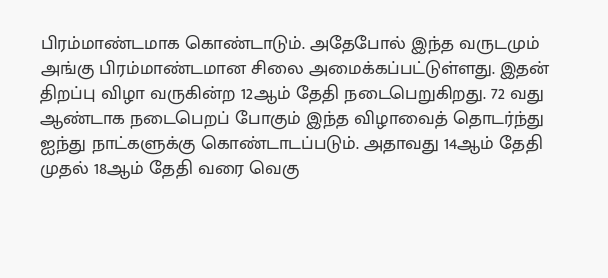பிரம்மாண்டமாக கொண்டாடும். அதேபோல் இந்த வருடமும் அங்கு பிரம்மாண்டமான சிலை அமைக்கப்பட்டுள்ளது. இதன் திறப்பு விழா வருகின்ற 12ஆம் தேதி நடைபெறுகிறது. 72 வது ஆண்டாக நடைபெறப் போகும் இந்த விழாவைத் தொடர்ந்து ஐந்து நாட்களுக்கு கொண்டாடப்படும். அதாவது 14ஆம் தேதி முதல் 18ஆம் தேதி வரை வெகு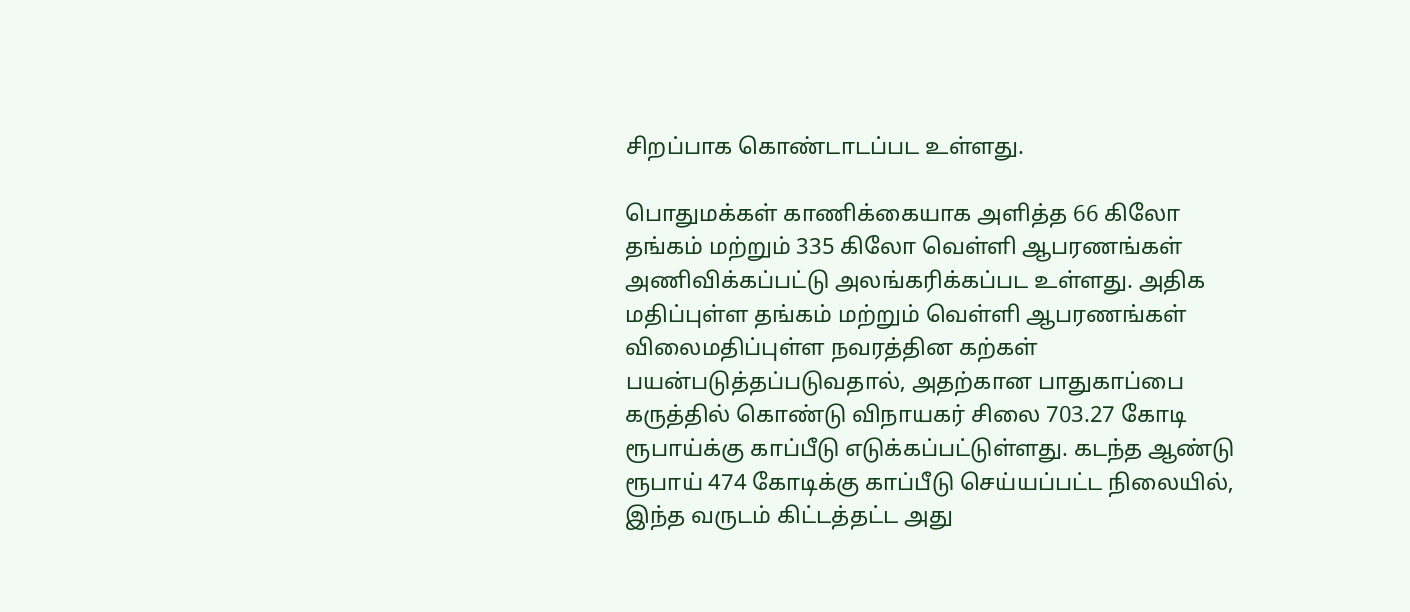சிறப்பாக கொண்டாடப்பட உள்ளது.

பொதுமக்கள் காணிக்கையாக அளித்த 66 கிலோ தங்கம் மற்றும் 335 கிலோ வெள்ளி ஆபரணங்கள் அணிவிக்கப்பட்டு அலங்கரிக்கப்பட உள்ளது. அதிக மதிப்புள்ள தங்கம் மற்றும் வெள்ளி ஆபரணங்கள் விலைமதிப்புள்ள நவரத்தின கற்கள் பயன்படுத்தப்படுவதால், அதற்கான பாதுகாப்பை கருத்தில் கொண்டு விநாயகர் சிலை 703.27 கோடி ரூபாய்க்கு காப்பீடு எடுக்கப்பட்டுள்ளது. கடந்த ஆண்டு ரூபாய் 474 கோடிக்கு காப்பீடு செய்யப்பட்ட நிலையில், இந்த வருடம் கிட்டத்தட்ட அது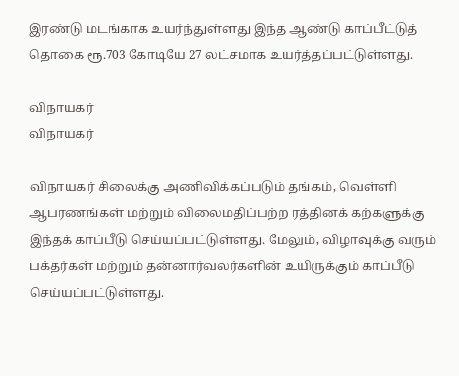இரண்டு மடங்காக உயர்ந்துள்ளது இந்த ஆண்டு காப்பீட்டுத் தொகை ரூ.703 கோடியே 27 லட்சமாக உயர்த்தப்பட்டுள்ளது.

விநாயகர்
விநாயகர்

விநாயகர் சிலைக்கு அணிவிக்கப்படும் தங்கம், வெள்ளி ஆபரணங்கள் மற்றும் விலைமதிப்பற்ற ரத்தினக் கற்களுக்கு இந்தக் காப்பீடு செய்யப்பட்டுள்ளது. மேலும், விழாவுக்கு வரும் பக்தர்கள் மற்றும் தன்னார்வலர்களின் உயிருக்கும் காப்பீடு செய்யப்பட்டுள்ளது.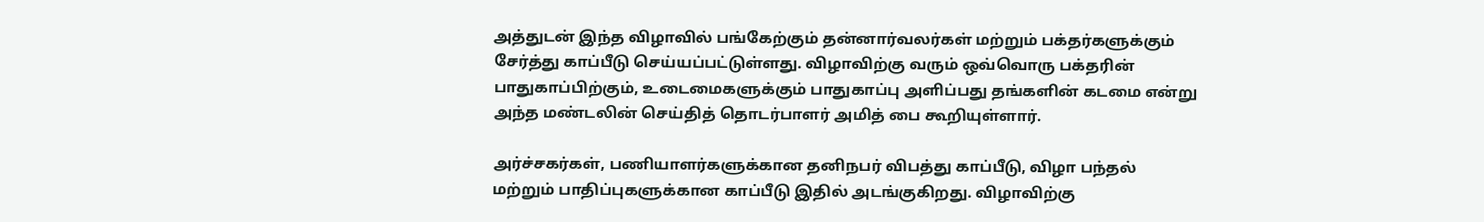அத்துடன் இந்த விழாவில் பங்கேற்கும் தன்னார்வலர்கள் மற்றும் பக்தர்களுக்கும் சேர்த்து காப்பீடு செய்யப்பட்டுள்ளது. விழாவிற்கு வரும் ஒவ்வொரு பக்தரின் பாதுகாப்பிற்கும், உடைமைகளுக்கும் பாதுகாப்பு அளிப்பது தங்களின் கடமை என்று அந்த மண்டலின் செய்தித் தொடர்பாளர் அமித் பை கூறியுள்ளார்.

அர்ச்சகர்கள், பணியாளர்களுக்கான தனிநபர் விபத்து காப்பீடு, விழா பந்தல் மற்றும் பாதிப்புகளுக்கான காப்பீடு இதில் அடங்குகிறது. விழாவிற்கு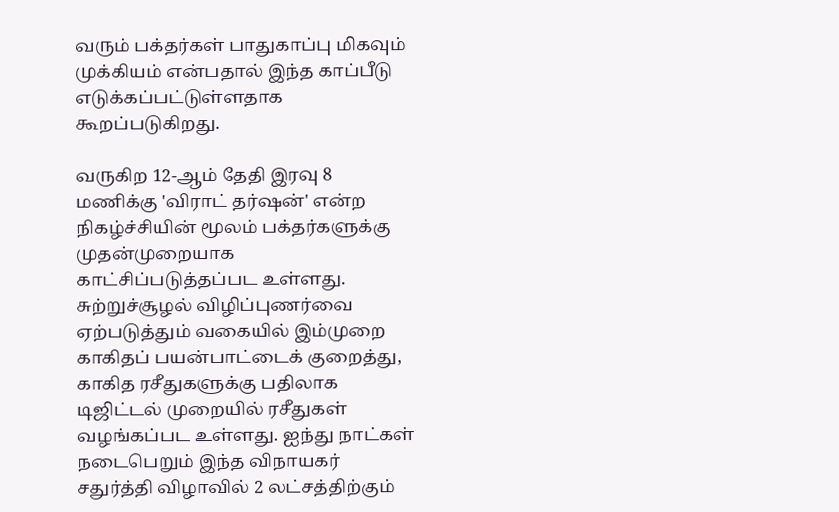வரும் பக்தர்கள் பாதுகாப்பு மிகவும் முக்கியம் என்பதால் இந்த காப்பீடு எடுக்கப்பட்டுள்ளதாக கூறப்படுகிறது.

வருகிற 12-ஆம் தேதி இரவு 8 மணிக்கு 'விராட் தர்ஷன்' என்ற நிகழ்ச்சியின் மூலம் பக்தர்களுக்கு முதன்முறையாக காட்சிப்படுத்தப்பட உள்ளது. சுற்றுச்சூழல் விழிப்புணர்வை ஏற்படுத்தும் வகையில் இம்முறை காகிதப் பயன்பாட்டைக் குறைத்து, காகித ரசீதுகளுக்கு பதிலாக டிஜிட்டல் முறையில் ரசீதுகள் வழங்கப்பட உள்ளது. ஐந்து நாட்கள் நடைபெறும் இந்த விநாயகர் சதுர்த்தி விழாவில் 2 லட்சத்திற்கும்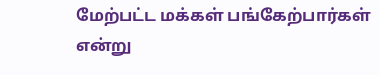மேற்பட்ட மக்கள் பங்கேற்பார்கள் என்று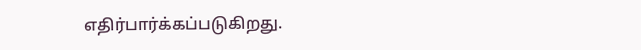எதிர்பார்க்கப்படுகிறது.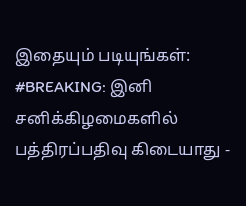இதையும் படியுங்கள்:
#BREAKING: இனி சனிக்கிழமைகளில் பத்திரப்பதிவு கிடையாது -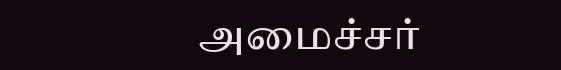அமைச்சர்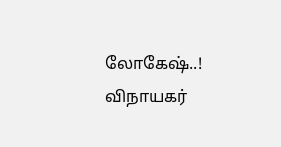லோகேஷ்..!
விநாயகர்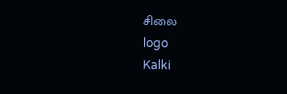சிலை
logo
Kalki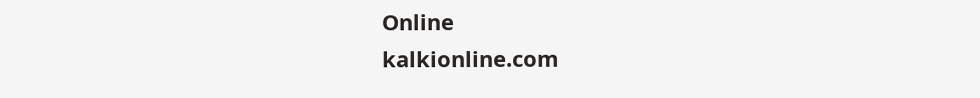Online
kalkionline.com